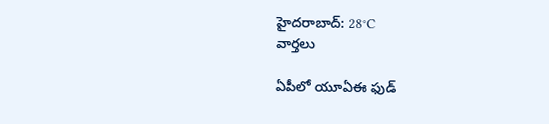హైదరాబాద్: 28°C
వార్తలు

ఏపీలో యూఏఈ ఫుడ్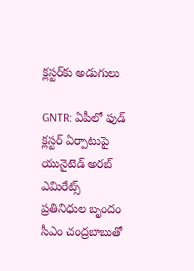క్లస్టర్‌కు అడుగులు

GNTR: ఏపీలో ఫుడ్ క్లస్టర్ ఏర్పాటుపై యునైటెడ్ అరబ్ ఎమిరేట్స్ ప్రతినిధుల బృందం సీఎం చంద్రబాబుతో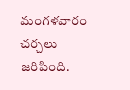మంగళవారం చర్చలు జరిపింది.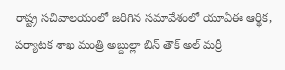రాష్ట్ర సచివాలయంలో జరిగిన సమావేశంలో యూఏఈ ఆర్థిక, పర్యాటక శాఖ మంత్రి అబ్దుల్లా బిన్ తౌక్ అల్ మర్రీ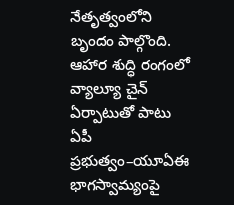నేతృత్వంలోని బృందం పాల్గొంది. ఆహార శుద్ధి రంగంలో వ్యాల్యూ చైన్ ఏర్పాటుతో పాటు ఏపీ ప్రభుత్వం–యూఏఈ భాగస్వామ్యంపై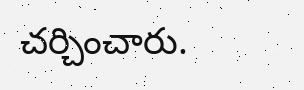చర్చించారు.